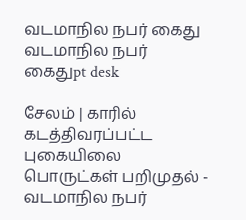வடமாநில நபர் கைது
வடமாநில நபர் கைதுpt desk

சேலம் | காரில் கடத்திவரப்பட்ட புகையிலை பொருட்கள் பறிமுதல் - வடமாநில நபர்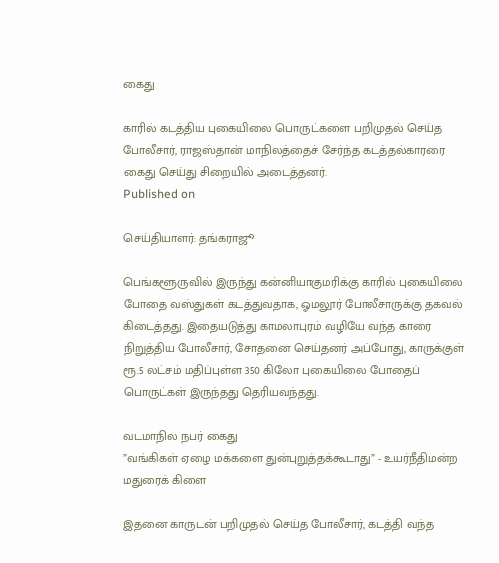கைது

காரில் கடத்திய புகையிலை பொருட்களை பறிமுதல் செய்த போலீசார், ராஜஸ்தான் மாநிலத்தைச் சேர்ந்த கடத்தல்காரரை கைது செய்து சிறையில் அடைத்தனர்.
Published on

செய்தியாளர்: தங்கராஜூ

பெங்களூருவில் இருந்து கன்னியாகுமரிக்கு காரில் புகையிலை போதை வஸ்துகள் கடத்துவதாக, ஓமலூர் போலீசாருக்கு தகவல் கிடைத்தது. இதையடுத்து காமலாபுரம் வழியே வந்த காரை நிறுத்திய போலீசார், சோதனை செய்தனர் அப்போது, காருக்குள் ரூ.5 லட்சம் மதிப்புள்ள 350 கிலோ புகையிலை போதைப் பொருட்கள் இருந்தது தெரியவந்தது.

வடமாநில நபர் கைது
”வங்கிகள் ஏழை மக்களை துன்புறுத்தக்கூடாது” - உயர்நீதிமன்ற மதுரைக் கிளை

இதனை காருடன் பறிமுதல் செய்த போலீசார், கடத்தி வந்த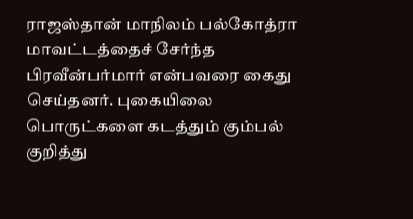ராஜஸ்தான் மாநிலம் பல்கோத்ரா மாவட்டத்தைச் சேர்ந்த பிரவீன்பர்மார் என்பவரை கைது செய்தனர். புகையிலை பொருட்களை கடத்தும் கும்பல் குறித்து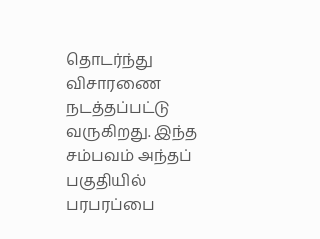தொடர்ந்து விசாரணை நடத்தப்பட்டு வருகிறது. இந்த சம்பவம் அந்தப் பகுதியில் பரபரப்பை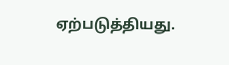ஏற்படுத்தியது.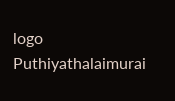logo
Puthiyathalaimurai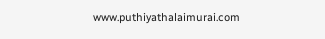www.puthiyathalaimurai.com